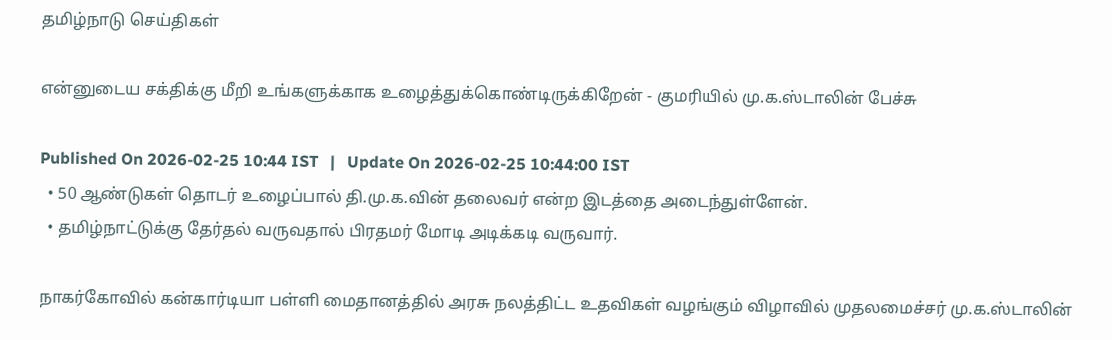தமிழ்நாடு செய்திகள்

என்னுடைய சக்திக்கு மீறி உங்களுக்காக உழைத்துக்கொண்டிருக்கிறேன் - குமரியில் மு.க.ஸ்டாலின் பேச்சு

Published On 2026-02-25 10:44 IST   |   Update On 2026-02-25 10:44:00 IST
  • 50 ஆண்டுகள் தொடர் உழைப்பால் தி.மு.க.வின் தலைவர் என்ற இடத்தை அடைந்துள்ளேன்.
  • தமிழ்நாட்டுக்கு தேர்தல் வருவதால் பிரதமர் மோடி அடிக்கடி வருவார்.

நாகர்கோவில் கன்கார்டியா பள்ளி மைதானத்தில் அரசு நலத்திட்ட உதவிகள் வழங்கும் விழாவில் முதலமைச்சர் மு.க.ஸ்டாலின்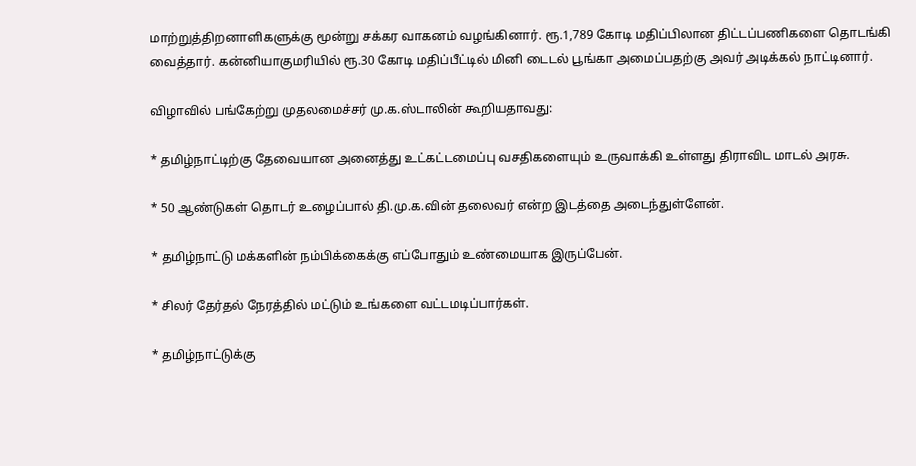மாற்றுத்திறனாளிகளுக்கு மூன்று சக்கர வாகனம் வழங்கினார். ரூ.1,789 கோடி மதிப்பிலான திட்டப்பணிகளை தொடங்கி வைத்தார். கன்னியாகுமரியில் ரூ.30 கோடி மதிப்பீட்டில் மினி டைடல் பூங்கா அமைப்பதற்கு அவர் அடிக்கல் நாட்டினார்.

விழாவில் பங்கேற்று முதலமைச்சர் மு.க.ஸ்டாலின் கூறியதாவது:

* தமிழ்நாட்டிற்கு தேவையான அனைத்து உட்கட்டமைப்பு வசதிகளையும் உருவாக்கி உள்ளது திராவிட மாடல் அரசு.

* 50 ஆண்டுகள் தொடர் உழைப்பால் தி.மு.க.வின் தலைவர் என்ற இடத்தை அடைந்துள்ளேன்.

* தமிழ்நாட்டு மக்களின் நம்பிக்கைக்கு எப்போதும் உண்மையாக இருப்பேன்.

* சிலர் தேர்தல் நேரத்தில் மட்டும் உங்களை வட்டமடிப்பார்கள்.

* தமிழ்நாட்டுக்கு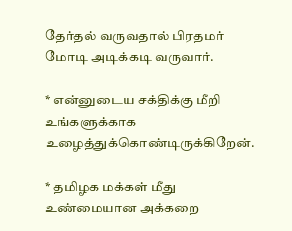தேர்தல் வருவதால் பிரதமர் மோடி அடிக்கடி வருவார்.

* என்னுடைய சக்திக்கு மீறி உங்களுக்காக உழைத்துக்கொண்டிருக்கிறேன்.

* தமிழக மக்கள் மீது உண்மையான அக்கறை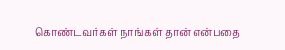கொண்டவர்கள் நாங்கள் தான் என்பதை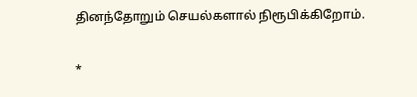தினந்தோறும் செயல்களால் நிரூபிக்கிறோம்.

*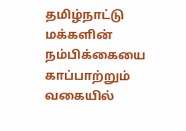தமிழ்நாட்டு மக்களின் நம்பிக்கையை காப்பாற்றும் வகையில்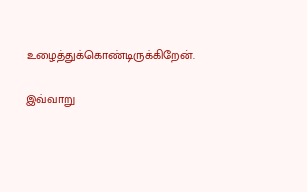உழைத்துக்கொண்டிருக்கிறேன்.

இவ்வாறு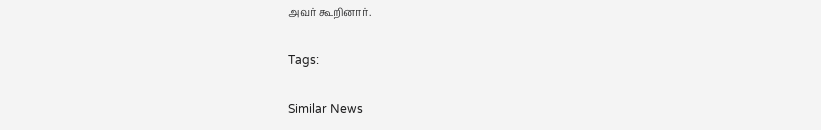அவர் கூறினார்.

Tags:

Similar News